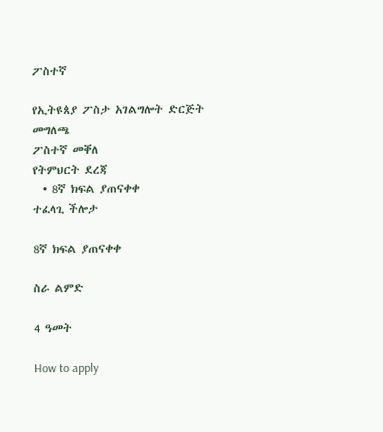ፖስተኛ

የኢትዩጰያ ፖስታ አገልግሎት ድርጅት
መግለጫ
ፖስተኛ መቐለ
የትምህርት ደረጃ
  • 8ኛ ክፍል ያጠናቀቀ
ተፈላጊ ችሎታ

8ኛ ክፍል ያጠናቀቀ

ስራ ልምድ

4 ዓመት

How to apply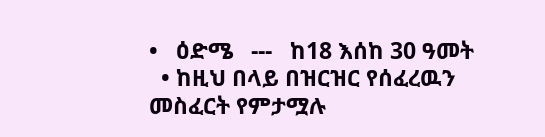•   ዕድሜ   ---   ከ18 እሰከ 30 ዓመት
  • ከዚህ በላይ በዝርዝር የሰፈረዉን መስፈርት የምታሟሉ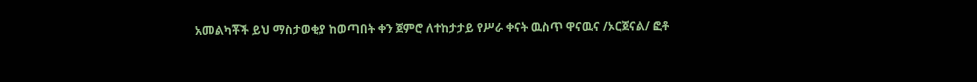አመልካቾች ይህ ማስታወቂያ ከወጣበት ቀን ጀምሮ ለተከታታይ የሥራ ቀናት ዉስጥ ዋናዉና /ኦርጀናል/ ፎቶ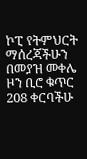ኮፒ የትምህርት ማሰረጃችሁን በመያዝ መቀሌ ዞን ቢሮ ቁጥር 208 ቀርባችሁ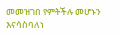መመዝገበ የምትችሉ መሆኑን እናሳስባለነ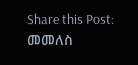Share this Post:
መመለስ